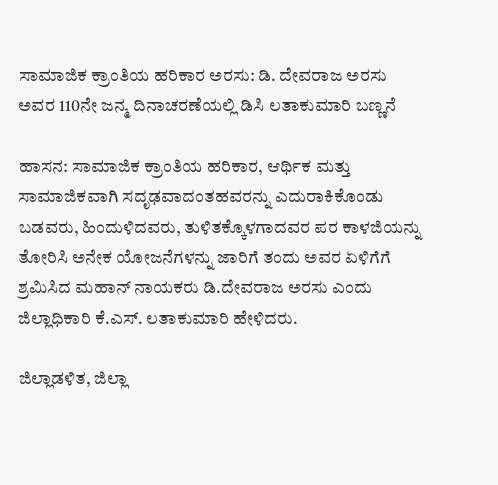ಸಾಮಾಜಿಕ ಕ್ರಾಂತಿಯ ಹರಿಕಾರ ಅರಸು: ಡಿ. ದೇವರಾಜ ಅರಸು ಅವರ 110ನೇ ಜನ್ಮ ದಿನಾಚರಣೆಯಲ್ಲಿ ಡಿಸಿ ಲತಾಕುಮಾರಿ ಬಣ್ಣನೆ

ಹಾಸನ: ಸಾಮಾಜಿಕ ಕ್ರಾಂತಿಯ ಹರಿಕಾರ, ಆರ್ಥಿಕ ಮತ್ತು ಸಾಮಾಜಿಕವಾಗಿ ಸದೃಢವಾದಂತಹವರನ್ನು ಎದುರಾಕಿಕೊಂಡು ಬಡವರು, ಹಿಂದುಳಿದವರು, ತುಳಿತಕ್ಕೊಳಗಾದವರ ಪರ ಕಾಳಜಿಯನ್ನು ತೋರಿಸಿ ಅನೇಕ ಯೋಜನೆಗಳನ್ನು ಜಾರಿಗೆ ತಂದು ಅವರ ಏಳಿಗೆಗೆ ಶ್ರಮಿಸಿದ ಮಹಾನ್ ನಾಯಕರು ಡಿ.ದೇವರಾಜ ಅರಸು ಎಂದು ಜಿಲ್ಲಾಧಿಕಾರಿ ಕೆ.ಎಸ್. ಲತಾಕುಮಾರಿ ಹೇಳಿದರು.

ಜಿಲ್ಲಾಡಳಿತ, ಜಿಲ್ಲಾ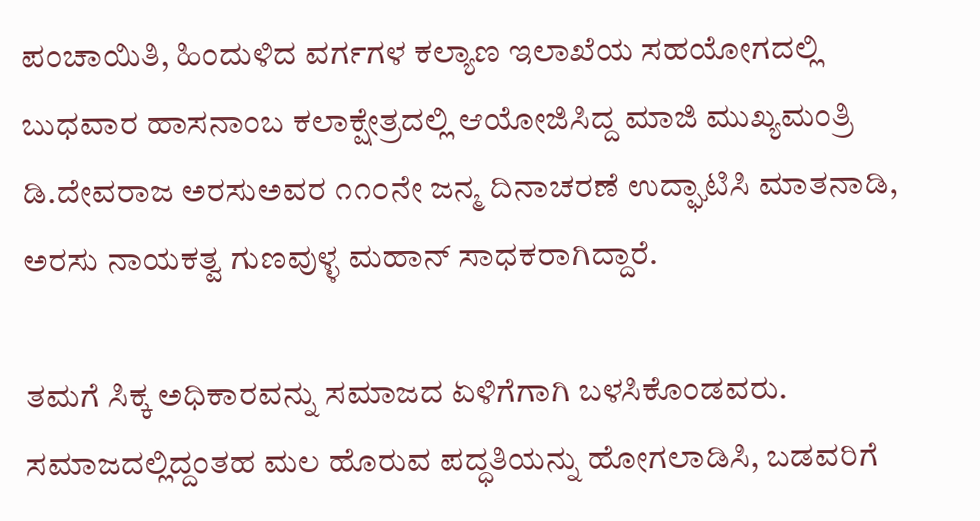ಪಂಚಾಯಿತಿ, ಹಿಂದುಳಿದ ವರ್ಗಗಳ ಕಲ್ಯಾಣ ಇಲಾಖೆಯ ಸಹಯೋಗದಲ್ಲಿ ಬುಧವಾರ ಹಾಸನಾಂಬ ಕಲಾಕ್ಷೇತ್ರದಲ್ಲಿ ಆಯೋಜಿಸಿದ್ದ ಮಾಜಿ ಮುಖ್ಯಮಂತ್ರಿ ಡಿ.ದೇವರಾಜ ಅರಸುಅವರ ೧೧೦ನೇ ಜನ್ಮ ದಿನಾಚರಣೆ ಉದ್ಘಾಟಿಸಿ ಮಾತನಾಡಿ, ಅರಸು ನಾಯಕತ್ವ ಗುಣವುಳ್ಳ ಮಹಾನ್ ಸಾಧಕರಾಗಿದ್ದಾರೆ.

ತಮಗೆ ಸಿಕ್ಕ ಅಧಿಕಾರವನ್ನು ಸಮಾಜದ ಏಳಿಗೆಗಾಗಿ ಬಳಸಿಕೊಂಡವರು. ಸಮಾಜದಲ್ಲಿದ್ದಂತಹ ಮಲ ಹೊರುವ ಪದ್ಧತಿಯನ್ನು ಹೋಗಲಾಡಿಸಿ, ಬಡವರಿಗೆ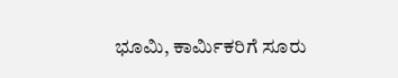ಭೂಮಿ, ಕಾರ್ಮಿಕರಿಗೆ ಸೂರು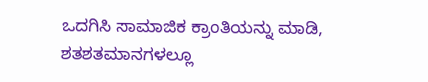ಒದಗಿಸಿ ಸಾಮಾಜಿಕ ಕ್ರಾಂತಿಯನ್ನು ಮಾಡಿ, ಶತಶತಮಾನಗಳಲ್ಲೂ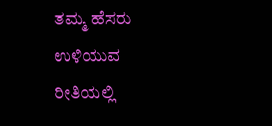ತಮ್ಮ ಹೆಸರು ಉಳಿಯುವ ರೀತಿಯಲ್ಲಿ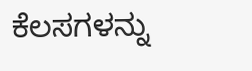ಕೆಲಸಗಳನ್ನು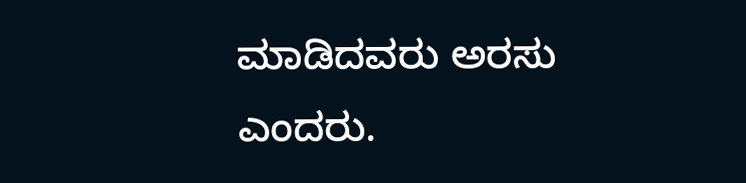ಮಾಡಿದವರು ಅರಸು ಎಂದರು.